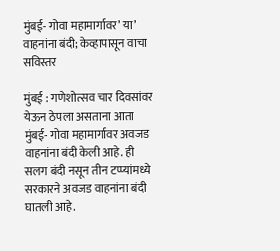मुंबई- गोवा महामार्गावर’ या’ वाहनांना बंदी; केव्हापासून वाचा सविस्तर

मुंबई : गणेशोत्सव चार दिवसांवर येऊन ठेपला असताना आता मुंबई- गोवा महामार्गावर अवजड वाहनांना बंदी केली आहे. ही सलग बंदी नसून तीन टप्प्यांमध्ये सरकारने अवजड वाहनांना बंदी घातली आहे.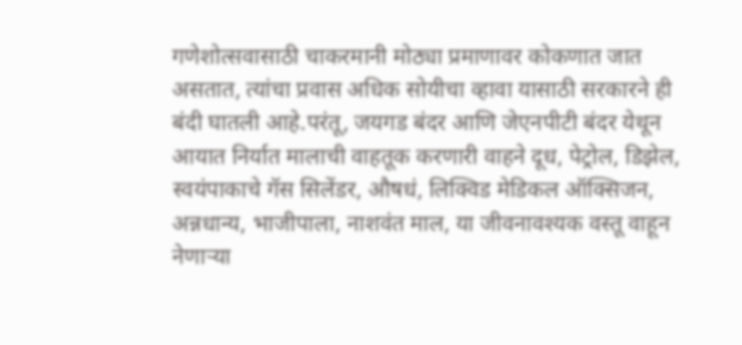गणेशोत्सवासाठी चाकरमानी मोठ्या प्रमाणावर कोकणात जात असतात, त्यांचा प्रवास अधिक सोयीचा व्हावा यासाठी सरकारने ही बंदी घातली आहे.परंतू, जयगड बंदर आणि जेएनपीटी बंदर येथून आयात निर्यात मालाची वाहतूक करणारी वाहने दूध, पेट्रोल, डिझेल, स्वयंपाकाचे गॅस सिलेंडर, औषधं, लिक्विड मेडिकल ऑक्सिजन, अन्नधान्य, भाजीपाला, नाशवंत माल, या जीवनावश्यक वस्तू वाहून नेणाऱ्या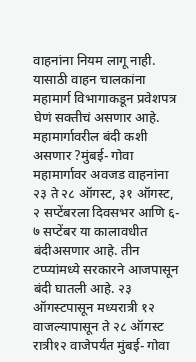वाहनांना नियम लागू नाही. यासाठी वाहन चालकांना महामार्ग विभागाकडून प्रवेशपत्र घेणं सक्तीचं असणार आहे.
महामार्गावरील बंदी कशी असणार ?मुंबई- गोवा महामार्गावर अवजड वाहनांना २३ ते २८ ऑगस्ट, ३१ ऑगस्ट, २ सप्टेंबरला दिवसभर आणि ६- ७ सप्टेंबर या कालावधीत बंदीअसणार आहे. तीन टप्प्यांमध्ये सरकारने आजपासून बंदी घातली आहे. २३ ऑगस्टपासून मध्यरात्री १२ वाजल्यापासून ते २८ ऑगस्ट रात्री१२ वाजेपर्यंत मुंबई- गोवा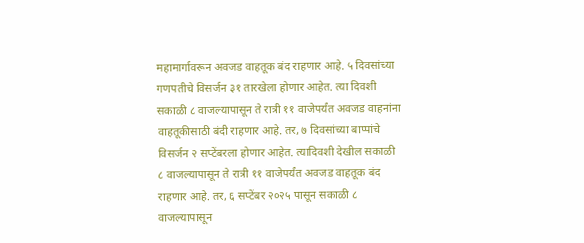महामार्गावरून अवजड वाहतूक बंद राहणार आहे. ५ दिवसांच्या गणपतीचे विसर्जन ३१ तारखेला होणार आहेत. त्या दिवशी सकाळी ८ वाजल्यापासून ते रात्री ११ वाजेपर्यंत अवजड वाहनांना वाहतूकीसाठी बंदी राहणार आहे. तर, ७ दिवसांच्या बाप्पांचे विसर्जन २ सप्टेंबरला होणार आहेत. त्यादिवशी देखील सकाळी ८ वाजल्यापासून ते रात्री ११ वाजेपर्यंत अवजड वाहतूक बंद राहणार आहे. तर, ६ सप्टेंबर २०२५ पासून सकाळी ८ वाजल्यापासून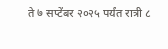ते ७ सप्टेंबर २०२५ पर्यंत रात्री ८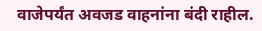वाजेपर्यंत अवजड वाहनांना बंदी राहील.